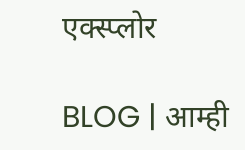एक्स्प्लोर

BLOG | आम्ही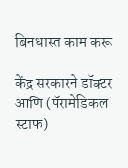बिनधास्त काम करू

केंद्र सरकारने डॉक्टर आणि (पॅरामेडिकल स्टाफ)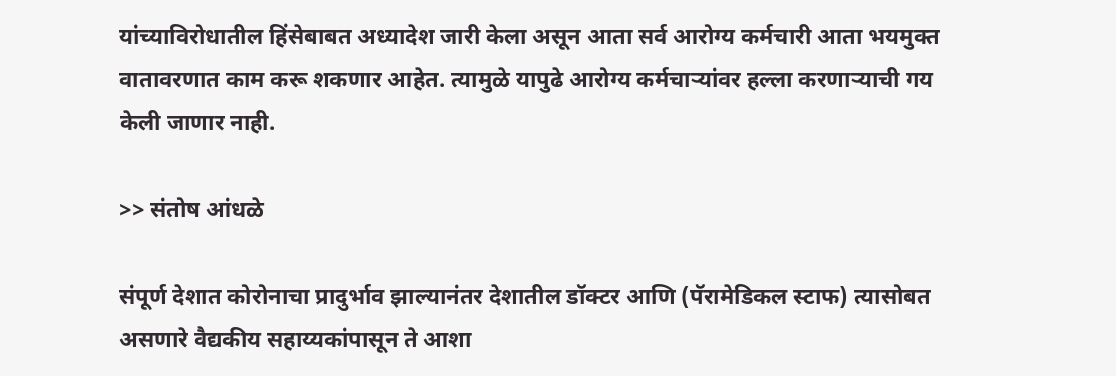यांच्याविरोधातील हिंसेबाबत अध्यादेश जारी केला असून आता सर्व आरोग्य कर्मचारी आता भयमुक्त वातावरणात काम करू शकणार आहेत. त्यामुळे यापुढे आरोग्य कर्मचाऱ्यांवर हल्ला करणाऱ्याची गय केली जाणार नाही.

>> संतोष आंधळे

संपूर्ण देशात कोरोनाचा प्रादुर्भाव झाल्यानंतर देशातील डॉक्टर आणि (पॅरामेडिकल स्टाफ) त्यासोबत असणारे वैद्यकीय सहाय्यकांपासून ते आशा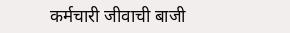कर्मचारी जीवाची बाजी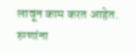लावून काम करत आहेत. रुग्णांना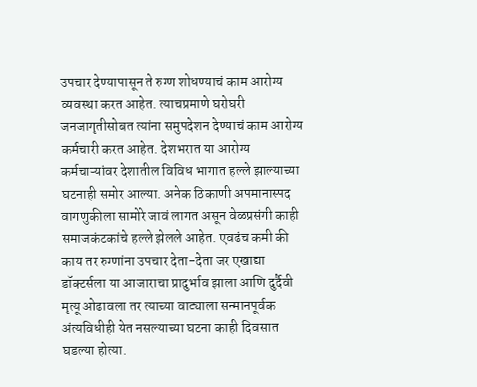उपचार देण्यापासून ते रुग्ण शोधण्याचं काम आरोग्य व्यवस्था करत आहेत. त्याचप्रमाणे घरोघरी जनजागृतीसोबत त्यांना समुपदेशन देण्याचं काम आरोग्य कर्मचारी करत आहेत. देशभरात या आरोग्य कर्मचाऱ्यांवर देशातील विविध भागात हल्ले झाल्याच्या घटनाही समोर आल्या. अनेक ठिकाणी अपमानास्पद वागणुकीला सामोरे जावं लागत असून वेळप्रसंगी काही समाजकंटकांचे हल्ले झेलले आहेत. एवढंच कमी की काय तर रुग्णांना उपचार देता-देता जर एखाद्या डॉक्टर्सला या आजाराचा प्रादुर्भाव झाला आणि दुर्दैवी मृत्यू ओढावला तर त्याच्या वाट्याला सन्मानपूर्वक अंत्यविधीही येत नसल्याच्या घटना काही दिवसात घडल्या होत्या.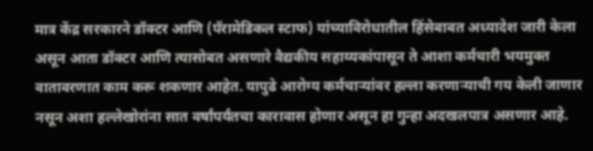मात्र केंद्र सरकारने डॉक्टर आणि (पॅरामेडिकल स्टाफ) यांच्याविरोधातील हिंसेबाबत अध्यादेश जारी केला असून आता डॉक्टर आणि त्यासोबत असणारे वैद्यकीय सहाय्यकांपासून ते आशा कर्मचारी भयमुक्त वातावरणात काम करू शकणार आहेत. यापुढे आरोग्य कर्मचाऱ्यांवर हल्ला करणाऱ्याची गय केली जाणार नसून अशा हल्लेखोरांना सात वर्षांपर्यंतचा कारावास होणार असून हा गुन्हा अदखलपात्र असणार आहे.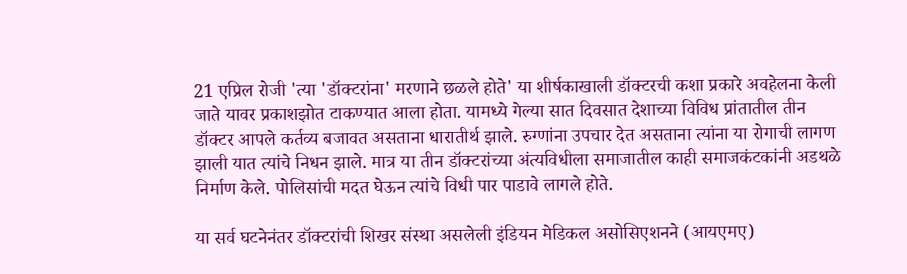21 एप्रिल रोजी 'त्या 'डॉक्टरांना' मरणाने छळले होते' या शीर्षकाखाली डॉक्टरची कशा प्रकारे अवहेलना केली जाते यावर प्रकाशझोत टाकण्यात आला होता. यामध्ये गेल्या सात दिवसात देशाच्या विविध प्रांतातील तीन डॉक्टर आपले कर्तव्य बजावत असताना धारातीर्थ झाले. रुग्णांना उपचार देत असताना त्यांना या रोगाची लागण झाली यात त्यांचे निधन झाले. मात्र या तीन डॉक्टरांच्या अंत्यविधीला समाजातील काही समाजकंटकांनी अडथळे निर्माण केले. पोलिसांची मदत घेऊन त्यांचे विधी पार पाडावे लागले होते.

या सर्व घटनेनंतर डॉक्टरांची शिखर संस्था असलेली इंडियन मेडिकल असोसिएशनने (आयएमए)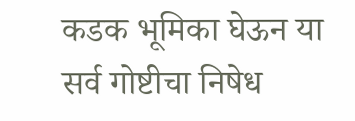कडक भूमिका घेऊन या सर्व गोष्टीचा निषेध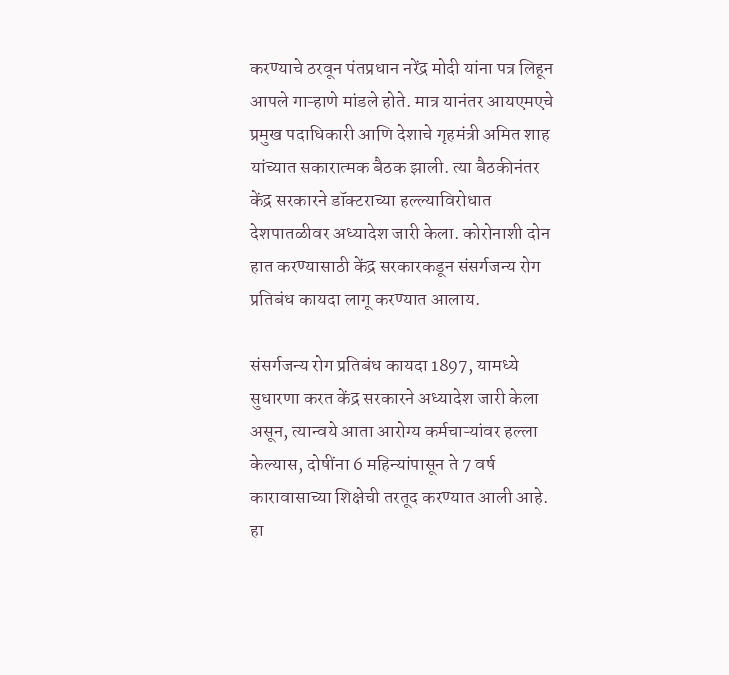करण्याचे ठरवून पंतप्रधान नरेंद्र मोदी यांना पत्र लिहून आपले गाऱ्हाणे मांडले होते. मात्र यानंतर आयएमएचे प्रमुख पदाधिकारी आणि देशाचे गृहमंत्री अमित शाह यांच्यात सकारात्मक बैठक झाली. त्या बैठकीनंतर केंद्र सरकारने डॉक्टराच्या हल्ल्याविरोधात देशपातळीवर अध्यादेश जारी केला. कोरोनाशी दोन हात करण्यासाठी केंद्र सरकारकडून संसर्गजन्य रोग प्रतिबंध कायदा लागू करण्यात आलाय.

संसर्गजन्य रोग प्रतिबंध कायदा 1897, यामध्ये सुधारणा करत केंद्र सरकारने अध्यादेश जारी केला असून, त्यान्वये आता आरोग्य कर्मचाऱ्यांवर हल्ला केल्यास, दोषींना 6 महिन्यांपासून ते 7 वर्ष कारावासाच्या शिक्षेची तरतूद करण्यात आली आहे. हा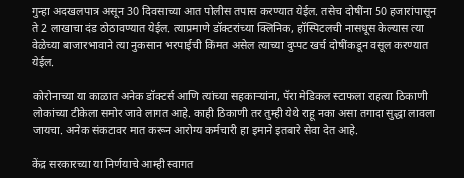गुन्हा अदखलपात्र असून 30 दिवसाच्या आत पोलीस तपास करण्यात येईल. तसेच दोषींना 50 हजारांपासून ते 2 लाखाचा दंड ठोठावण्यात येईल. त्याप्रमाणे डॉक्टरांच्या क्लिनिक, हॉस्पिटलची नासधूस केल्यास त्या वेळेच्या बाजारभावाने त्या नुकसान भरपाईची किंमत असेल त्याच्या दुप्पट खर्च दोषींकडून वसूल करण्यात येईल.

कोरोनाच्या या काळात अनेक डॉक्टर्स आणि त्यांच्या सहकाऱ्यांना, पॅरा मेडिकल स्टाफला राहत्या ठिकाणी लोकांच्या टीकेला समोर जावे लागत आहे. काही ठिकाणी तर तुम्ही येथे राहू नका असा तगादा सुद्धा लावला जायचा. अनेक संकटावर मात करून आरोग्य कर्मचारी हा इमाने इतबारे सेवा देत आहे.

केंद्र सरकारच्या या निर्णयाचे आम्ही स्वागत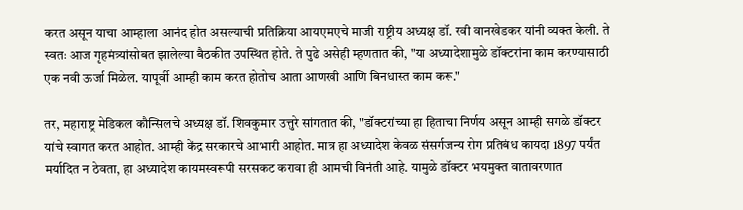करत असून याचा आम्हाला आनंद होत असल्याची प्रतिक्रिया आयएमएचे माजी राष्ट्रीय अध्यक्ष डॉ. रवी वानखेडकर यांनी व्यक्त केली. ते स्वतः आज गृहमंत्र्यांसोबत झालेल्या बैठकीत उपस्थित होते. ते पुढे असेही म्हणतात की, "या अध्यादेशामुळे डॉक्टरांना काम करण्यासाठी एक नवी ऊर्जा मिळेल. यापूर्वी आम्ही काम करत होतोच आता आणखी आणि बिनधास्त काम करू."

तर, महाराष्ट्र मेडिकल कौन्सिलचे अध्यक्ष डॉ. शिवकुमार उत्तुरे सांगतात की, "डॉक्टरांच्या हा हिताचा निर्णय असून आम्ही सगळे डॉक्टर यांचे स्वागत करत आहोत. आम्ही केंद्र सरकारचे आभारी आहोत. मात्र हा अध्यादेश केवळ संसर्गजन्य रोग प्रतिबंध कायदा 1897 पर्यंत मर्यादित न ठेवता, हा अध्यादेश कायमस्वरूपी सरसकट करावा ही आमची विनंती आहे. यामुळे डॉक्टर भयमुक्त वातावरणात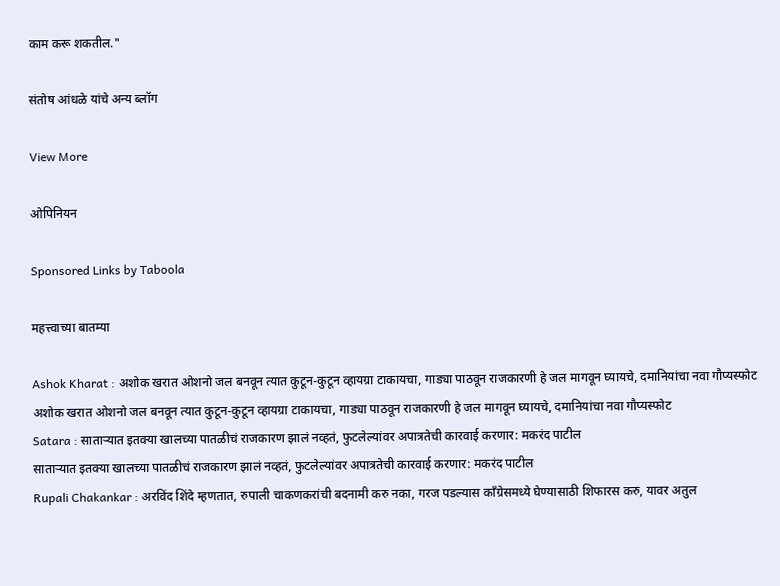काम करू शकतील."

संतोष आंधळे यांचे अन्य ब्लॉग

View More

ओपिनियन

Sponsored Links by Taboola

महत्त्वाच्या बातम्या

Ashok Kharat : अशोक खरात ओशनो जल बनवून त्यात कुटून-कुटून व्हायग्रा टाकायचा, गाड्या पाठवून राजकारणी हे जल मागवून घ्यायचे, दमानियांचा नवा गौप्यस्फोट
अशोक खरात ओशनो जल बनवून त्यात कुटून-कुटून व्हायग्रा टाकायचा, गाड्या पाठवून राजकारणी हे जल मागवून घ्यायचे, दमानियांचा नवा गौप्यस्फोट
Satara : साताऱ्यात इतक्या खालच्या पातळीचं राजकारण झालं नव्हतं, फुटलेल्यांवर अपात्रतेची कारवाई करणार: मकरंद पाटील
साताऱ्यात इतक्या खालच्या पातळीचं राजकारण झालं नव्हतं, फुटलेल्यांवर अपात्रतेची कारवाई करणार: मकरंद पाटील
Rupali Chakankar : अरविंद शिंदे म्हणतात, रुपाली चाकणकरांची बदनामी करु नका, गरज पडल्यास काँग्रेसमध्ये घेण्यासाठी शिफारस करु, यावर अतुल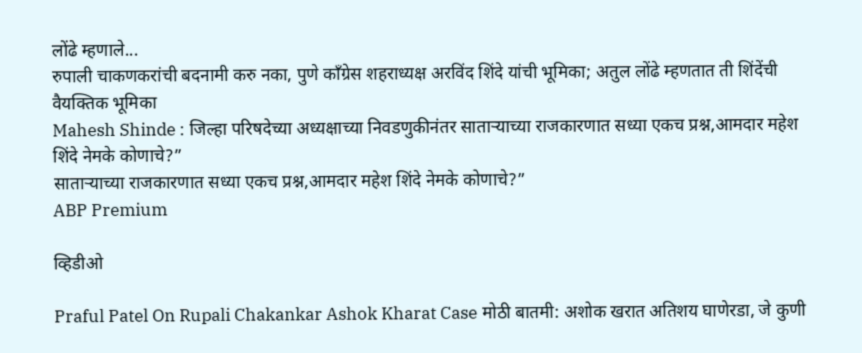लोंढे म्हणाले...
रुपाली चाकणकरांची बदनामी करु नका, पुणे काँग्रेस शहराध्यक्ष अरविंद शिंदे यांची भूमिका; अतुल लोंढे म्हणतात ती शिंदेंची वैयक्तिक भूमिका
Mahesh Shinde : जिल्हा परिषदेच्या अध्यक्षाच्या निवडणुकीनंतर साताऱ्याच्या राजकारणात सध्या एकच प्रश्न,आमदार महेश शिंदे नेमके कोणाचे?”
साताऱ्याच्या राजकारणात सध्या एकच प्रश्न,आमदार महेश शिंदे नेमके कोणाचे?”
ABP Premium

व्हिडीओ

Praful Patel On Rupali Chakankar Ashok Kharat Case मोठी बातमी: अशोक खरात अतिशय घाणेरडा, जे कुणी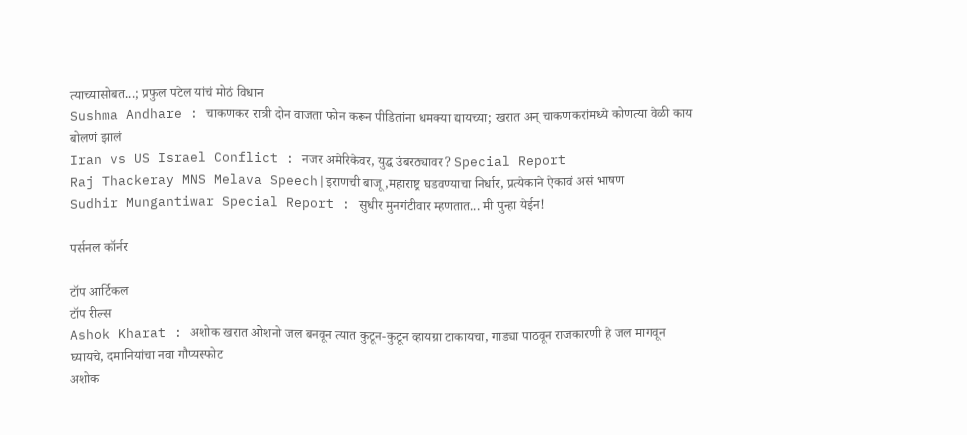त्याच्यासोबत...; प्रफुल पटेल यांचं मोठं विधान
Sushma Andhare : चाकणकर रात्री दोन वाजता फोन करून पीडितांना धमक्या द्यायच्या; खरात अन् चाकणकरांमध्ये कोणत्या वेळी काय बोलणं झालं
Iran vs US Israel Conflict : नजर अमेरिकेवर, युद्ध उंबरठ्यावर? Special Report
Raj Thackeray MNS Melava Speech|इराणची बाजू,महाराष्ट्र घडवण्याचा निर्धार, प्रत्येकाने ऐकावं असं भाषण
Sudhir Mungantiwar Special Report : सुधीर मुनगंटीवार म्हणतात... मी पुन्हा येईन!

पर्सनल कॉर्नर

टॉप आर्टिकल
टॉप रील्स
Ashok Kharat : अशोक खरात ओशनो जल बनवून त्यात कुटून-कुटून व्हायग्रा टाकायचा, गाड्या पाठवून राजकारणी हे जल मागवून घ्यायचे, दमानियांचा नवा गौप्यस्फोट
अशोक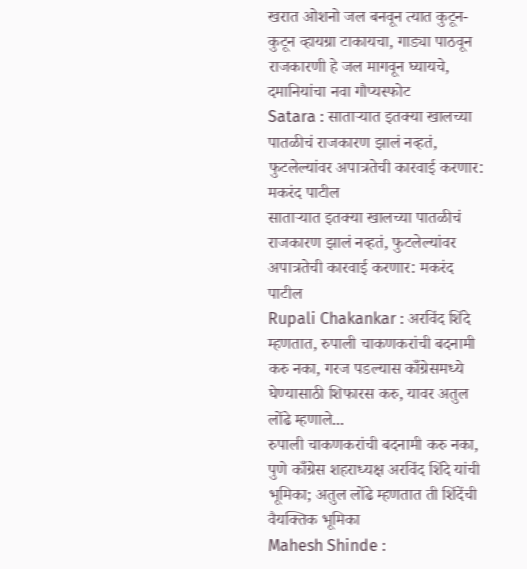खरात ओशनो जल बनवून त्यात कुटून-कुटून व्हायग्रा टाकायचा, गाड्या पाठवून राजकारणी हे जल मागवून घ्यायचे, दमानियांचा नवा गौप्यस्फोट
Satara : साताऱ्यात इतक्या खालच्या पातळीचं राजकारण झालं नव्हतं, फुटलेल्यांवर अपात्रतेची कारवाई करणार: मकरंद पाटील
साताऱ्यात इतक्या खालच्या पातळीचं राजकारण झालं नव्हतं, फुटलेल्यांवर अपात्रतेची कारवाई करणार: मकरंद पाटील
Rupali Chakankar : अरविंद शिंदे म्हणतात, रुपाली चाकणकरांची बदनामी करु नका, गरज पडल्यास काँग्रेसमध्ये घेण्यासाठी शिफारस करु, यावर अतुल लोंढे म्हणाले...
रुपाली चाकणकरांची बदनामी करु नका, पुणे काँग्रेस शहराध्यक्ष अरविंद शिंदे यांची भूमिका; अतुल लोंढे म्हणतात ती शिंदेंची वैयक्तिक भूमिका
Mahesh Shinde :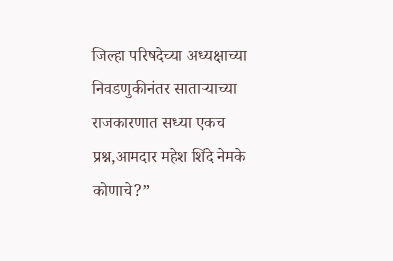जिल्हा परिषदेच्या अध्यक्षाच्या निवडणुकीनंतर साताऱ्याच्या राजकारणात सध्या एकच प्रश्न,आमदार महेश शिंदे नेमके कोणाचे?”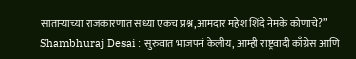साताऱ्याच्या राजकारणात सध्या एकच प्रश्न,आमदार महेश शिंदे नेमके कोणाचे?”
Shambhuraj Desai : सुरुवात भाजपनं केलीय, आम्ही राष्ट्रवादी काँग्रेस आणि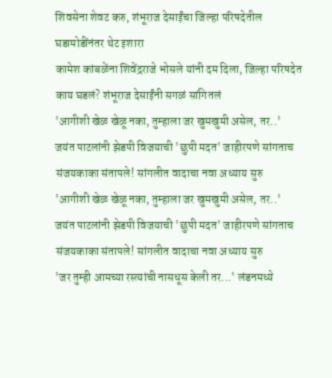शिवसेना शेवट करु, शंभूराज देसाईंचा जिल्हा परिषदेतील घडामोडींनंतर थेट इशारा
कामेश कांबळेंना शिवेंद्रराजे भोसले यांनी दम दिला, जिल्हा परिषदेत काय घडलं? शंभूराज देसाईंनी सगळं सांगितलं
'आगीशी खेळ खेळू नका, तुम्हाला जर खुमखुमी असेल, तर..' जयंत पाटलांनी झेडपी विजयाची 'छुपी मदत' जाहीरपणे सांगताच संजयकाका संतापले! सांगलीत वादाचा नवा अध्याय सुरु
'आगीशी खेळ खेळू नका, तुम्हाला जर खुमखुमी असेल, तर..' जयंत पाटलांनी झेडपी विजयाची 'छुपी मदत' जाहीरपणे सांगताच संजयकाका संतापले! सांगलीत वादाचा नवा अध्याय सुरु
'जर तुम्ही आमच्या रस्त्यांची नासधूस केली तर...' लंडनमध्ये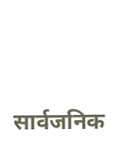सार्वजनिक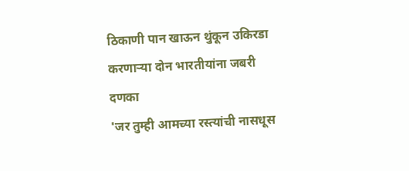ठिकाणी पान खाऊन थुंकून उकिरडा करणाऱ्या दोन भारतीयांना जबरी दणका
'जर तुम्ही आमच्या रस्त्यांची नासधूस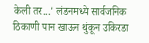केली तर...' लंडनमध्ये सार्वजनिक ठिकाणी पान खाऊन थुंकून उकिरडा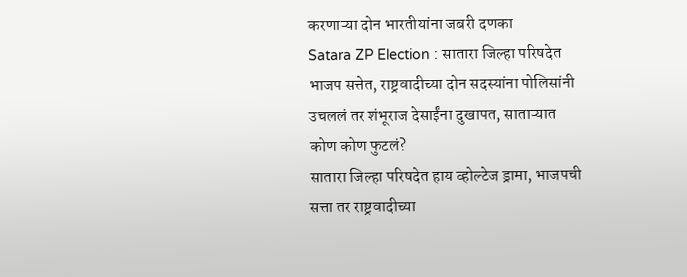करणाऱ्या दोन भारतीयांना जबरी दणका
Satara ZP Election : सातारा जिल्हा परिषदेत भाजप सत्तेत, राष्ट्रवादीच्या दोन सदस्यांना पोलिसांनी उचललं तर शंभूराज देसाईंना दुखापत, साताऱ्यात कोण कोण फुटलं?
सातारा जिल्हा परिषदेत हाय व्होल्टेज ड्रामा, भाजपची सत्ता तर राष्ट्रवादीच्या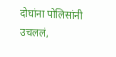दोघांना पोलिसांनी उचललं,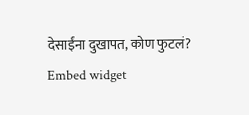देसाईंना दुखापत, कोण फुटलं?
Embed widget